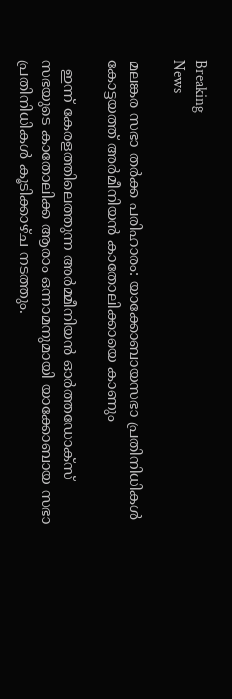Breaking
News

മലങ്കര സഭാ തര്‍ക്ക പരിഹാരം: യാക്കോബായസഭാ പ്രതിനിധികള്‍ കോട്ടയത്ത് അര്‍മീനിയന്‍ കാതോലിക്കായെ കാണും

  ഇന്ന്‌ കേരളത്തിലെത്തുന്ന അര്‍മ്മീനിയന്‍ ഓര്‍ത്തഡോക്‌സ് സഭയുടെ കാതോലിക്ക ആരാം ഒന്നാമനുമായി യാക്കോബായ സഭാ പ്രതിനിധികള്‍ കൂടിക്കാഴ്‌ച നടത്തും.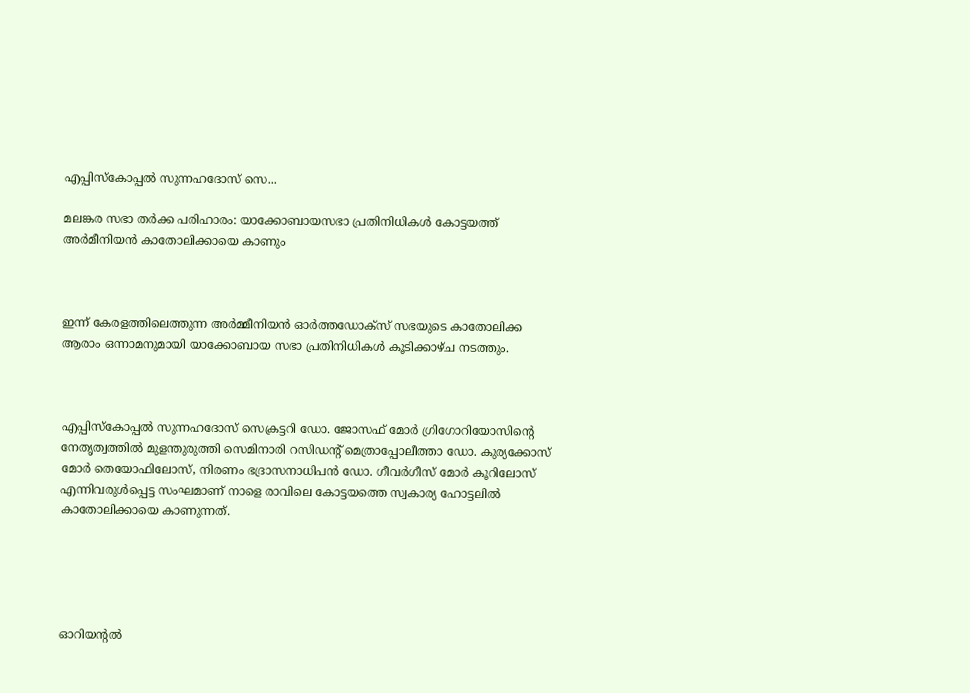എപ്പിസ്‌കോപ്പല്‍ സുന്നഹദോസ്‌ സെ...

മലങ്കര സഭാ തര്‍ക്ക പരിഹാരം: യാക്കോബായസഭാ പ്രതിനിധികള്‍ കോട്ടയത്ത് അര്‍മീനിയന്‍ കാതോലിക്കായെ കാണും



ഇന്ന്‌ കേരളത്തിലെത്തുന്ന അര്‍മ്മീനിയന്‍ ഓര്‍ത്തഡോക്‌സ് സഭയുടെ കാതോലിക്ക ആരാം ഒന്നാമനുമായി യാക്കോബായ സഭാ പ്രതിനിധികള്‍ കൂടിക്കാഴ്‌ച നടത്തും.



എപ്പിസ്‌കോപ്പല്‍ സുന്നഹദോസ്‌ സെക്രട്ടറി ഡോ. ജോസഫ്‌ മോര്‍ ഗ്രിഗോറിയോസിന്റെ നേതൃത്വത്തില്‍ മുളന്തുരുത്തി സെമിനാരി റസിഡന്റ്‌ മെത്രാപ്പോലീത്താ ഡോ. കുര്യക്കോസ്‌ മോര്‍ തെയോഫിലോസ്‌, നിരണം ഭദ്രാസനാധിപന്‍ ഡോ. ഗീവര്‍ഗീസ്‌ മോര്‍ കൂറിലോസ്‌ എന്നിവരുള്‍പ്പെട്ട സംഘമാണ്‌ നാളെ രാവിലെ കോട്ടയത്തെ സ്വകാര്യ ഹോട്ടലില്‍ കാതോലിക്കായെ കാണുന്നത്‌.





ഓറിയന്റല്‍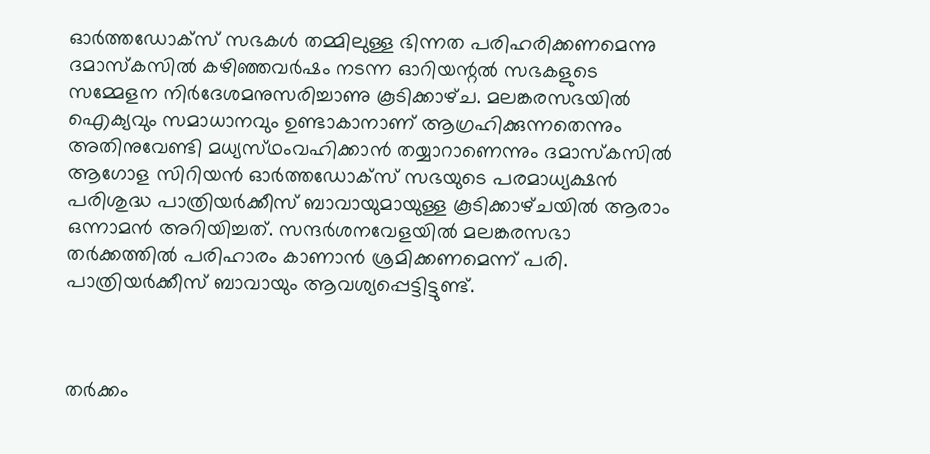ഓര്‍ത്തഡോക്‌സ് സഭകള്‍ തമ്മിലുള്ള ഭിന്നത പരിഹരിക്കണമെന്നു ദമാസ്‌കസില്‍ കഴിഞ്ഞവര്‍ഷം നടന്ന ഓറിയന്റല്‍ സഭകളുടെ സമ്മേളന നിര്‍ദേശമനുസരിച്ചാണു കൂടിക്കാഴ്‌ച. മലങ്കരസഭയില്‍ ഐക്യവും സമാധാനവും ഉണ്ടാകാനാണ്‌ ആഗ്രഹിക്കുന്നതെന്നും അതിനുവേണ്ടി മധ്യസ്‌ഥംവഹിക്കാന്‍ തയ്യാറാണെന്നും ദമാസ്‌കസില്‍ ആഗോള സിറിയന്‍ ഓര്‍ത്തഡോക്‌സ് സഭയുടെ പരമാധ്യക്ഷന്‍ പരിശുദ്ധ പാത്രിയര്‍ക്കീസ്‌ ബാവായുമായുള്ള കൂടിക്കാഴ്‌ചയില്‍ ആരാം ഒന്നാമന്‍ അറിയിച്ചത്‌. സന്ദര്‍ശനവേളയില്‍ മലങ്കരസഭാ തര്‍ക്കത്തില്‍ പരിഹാരം കാണാന്‍ ശ്രമിക്കണമെന്ന്‌ പരി. പാത്രിയര്‍ക്കീസ്‌ ബാവായും ആവശ്യപ്പെട്ടിട്ടുണ്ട്‌.



തര്‍ക്കം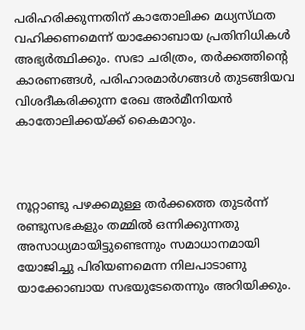പരിഹരിക്കുന്നതിന്‌ കാതോലിക്ക മധ്യസ്‌ഥത വഹിക്കണമെന്ന്‌ യാക്കോബായ പ്രതിനിധികള്‍ അഭ്യര്‍ത്ഥിക്കും. സഭാ ചരിത്രം, തര്‍ക്കത്തിന്റെ കാരണങ്ങള്‍, പരിഹാരമാര്‍ഗങ്ങള്‍ തുടങ്ങിയവ വിശദീകരിക്കുന്ന രേഖ അര്‍മീനിയന്‍ കാതോലിക്കയ്‌ക്ക് കൈമാറും.



നൂറ്റാണ്ടു പഴക്കമുള്ള തര്‍ക്കത്തെ തുടര്‍ന്ന്‌ രണ്ടുസഭകളും തമ്മില്‍ ഒന്നിക്കുന്നതു അസാധ്യമായിട്ടുണ്ടെന്നും സമാധാനമായി യോജിച്ചു പിരിയണമെന്ന നിലപാടാണു യാക്കോബായ സഭയുടേതെന്നും അറിയിക്കും.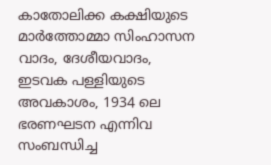കാതോലിക്ക കക്ഷിയുടെ മാര്‍ത്തോമ്മാ സിംഹാസന വാദം, ദേശീയവാദം, ഇടവക പള്ളിയുടെ അവകാശം, 1934 ലെ ഭരണഘടന എന്നിവ സംബന്ധിച്ച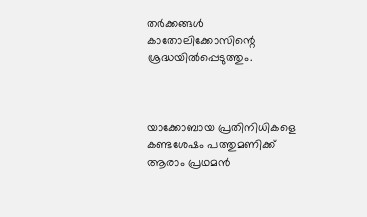തര്‍ക്കങ്ങള്‍ കാതോലിക്കോസിന്റെ ശ്രദ്ധയില്‍പ്പെടുത്തും.



യാക്കോബായ പ്രതിനിധികളെ കണ്ടശേഷം പത്തുമണിക്ക്‌ ആരാം പ്രഥമന്‍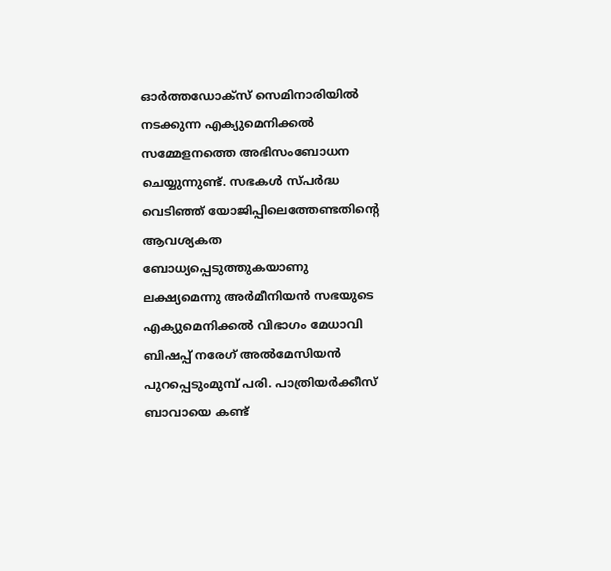ഓര്‍ത്തഡോക്‌സ് സെമിനാരിയില്‍ നടക്കുന്ന എക്യുമെനിക്കല്‍ സമ്മേളനത്തെ അഭിസംബോധന ചെയ്യുന്നുണ്ട്‌. സഭകള്‍ സ്‌പര്‍ദ്ധ വെടിഞ്ഞ്‌ യോജിപ്പിലെത്തേണ്ടതിന്റെ ആവശ്യകത ബോധ്യപ്പെടുത്തുകയാണു ലക്ഷ്യമെന്നു അര്‍മീനിയന്‍ സഭയുടെ എക്യുമെനിക്കല്‍ വിഭാഗം മേധാവി ബിഷപ്പ്‌ നരേഗ്‌ അല്‍മേസിയന്‍ പുറപ്പെടുംമുമ്പ്‌ പരി. പാത്രിയര്‍ക്കീസ്‌ ബാവായെ കണ്ട്‌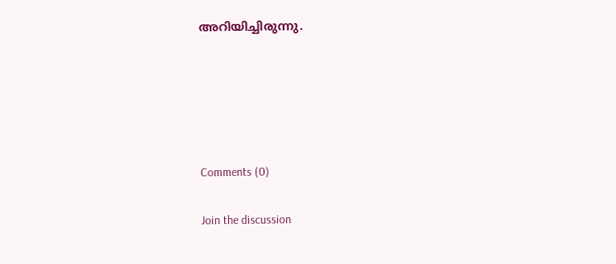അറിയിച്ചിരുന്നു.





Comments (0)

Join the discussion